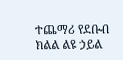ተጨማሪ የደቡብ ክልል ልዩ ኃይል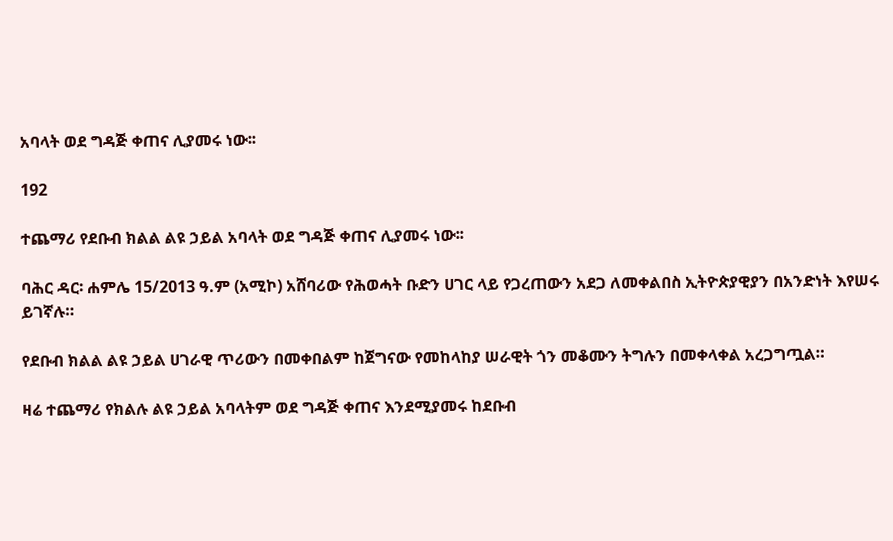አባላት ወደ ግዳጅ ቀጠና ሊያመሩ ነው፡፡

192

ተጨማሪ የደቡብ ክልል ልዩ ኃይል አባላት ወደ ግዳጅ ቀጠና ሊያመሩ ነው፡፡

ባሕር ዳር፡ ሐምሌ 15/2013 ዓ.ም (አሚኮ) አሸባሪው የሕወሓት ቡድን ሀገር ላይ የጋረጠውን አደጋ ለመቀልበስ ኢትዮጵያዊያን በአንድነት እየሠሩ ይገኛሉ።

የደቡብ ክልል ልዩ ኃይል ሀገራዊ ጥሪውን በመቀበልም ከጀግናው የመከላከያ ሠራዊት ጎን መቆሙን ትግሉን በመቀላቀል አረጋግጧል።

ዛሬ ተጨማሪ የክልሉ ልዩ ኃይል አባላትም ወደ ግዳጅ ቀጠና እንደሚያመሩ ከደቡብ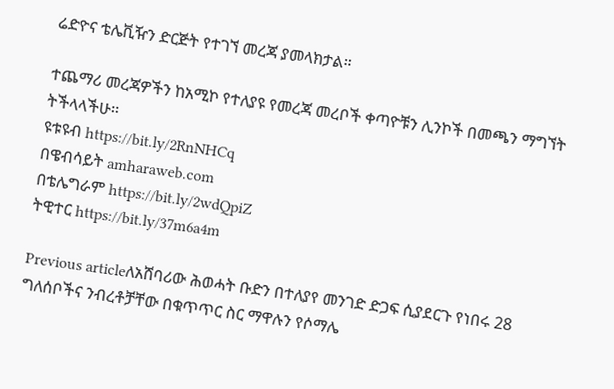ሬድዮና ቴሌቪዥን ድርጅት የተገኘ መረጃ ያመላክታል።

ተጨማሪ መረጃዎችን ከአሚኮ የተለያዩ የመረጃ መረቦች ቀጣዮቹን ሊንኮች በመጫን ማግኘት ትችላላችሁ፡፡
ዩቱዩብ https://bit.ly/2RnNHCq
በዌብሳይት amharaweb.com
በቴሌግራም https://bit.ly/2wdQpiZ
ትዊተር https://bit.ly/37m6a4m

Previous articleለአሸባሪው ሕወሓት ቡድን በተለያየ መንገድ ድጋፍ ሲያደርጉ የነበሩ 28 ግለሰቦችና ንብረቶቻቸው በቁጥጥር ስር ማዋሉን የሶማሌ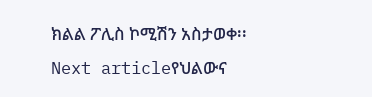ክልል ፖሊስ ኮሚሽን አስታወቀ፡፡
Next articleየህልውና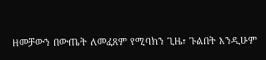ዘመቻውን በውጤት ለመፈጸም የሚባክን ጊዜ፣ ጉልበት እንዲሁም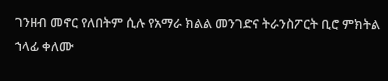ገንዘብ መኖር የለበትም ሲሉ የአማራ ክልል መንገድና ትራንስፖርት ቢሮ ምክትል ኀላፊ ቀለሙ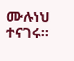ሙሉነህ ተናገሩ፡፡